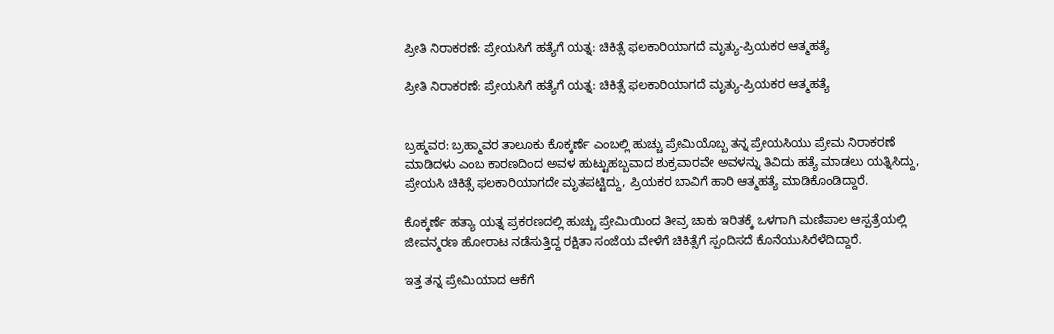ಪ್ರೀತಿ ನಿರಾಕರಣೆ: ಪ್ರೇಯಸಿಗೆ ಹತ್ಯೆಗೆ ಯತ್ನ: ಚಿಕಿತ್ಸೆ ಫಲಕಾರಿಯಾಗದೆ ಮೃತ್ಯು-ಪ್ರಿಯಕರ ಆತ್ಮಹತ್ಯೆ

ಪ್ರೀತಿ ನಿರಾಕರಣೆ: ಪ್ರೇಯಸಿಗೆ ಹತ್ಯೆಗೆ ಯತ್ನ: ಚಿಕಿತ್ಸೆ ಫಲಕಾರಿಯಾಗದೆ ಮೃತ್ಯು-ಪ್ರಿಯಕರ ಆತ್ಮಹತ್ಯೆ


ಬ್ರಹ್ಮವರ: ಬ್ರಹ್ಮಾವರ ತಾಲೂಕು ಕೊಕ್ಕರ್ಣೆ ಎಂಬಲ್ಲಿ ಹುಚ್ಚು ಪ್ರೇಮಿಯೊಬ್ಬ ತನ್ನ ಪ್ರೇಯಸಿಯು ಪ್ರೇಮ ನಿರಾಕರಣೆ ಮಾಡಿದಳು ಎಂಬ ಕಾರಣದಿಂದ ಅವಳ ಹುಟ್ಟುಹಬ್ಬವಾದ ಶುಕ್ರವಾರವೇ ಅವಳನ್ನು ತಿವಿದು ಹತ್ಯೆ ಮಾಡಲು ಯತ್ನಿಸಿದ್ದು, ಪ್ರೇಯಸಿ ಚಿಕಿತ್ಸೆ ಫಲಕಾರಿಯಾಗದೇ ಮೃತಪಟ್ಟಿದ್ದು, ಪ್ರಿಯಕರ ಬಾವಿಗೆ ಹಾರಿ ಆತ್ಮಹತ್ಯೆ ಮಾಡಿಕೊಂಡಿದ್ದಾರೆ.

ಕೊಕ್ಕರ್ಣೆ ಹತ್ಯಾ ಯತ್ನ ಪ್ರಕರಣದಲ್ಲಿ ಹುಚ್ಚು ಪ್ರೇಮಿಯಿಂದ ತೀವ್ರ ಚಾಕು ಇರಿತಕ್ಕೆ ಒಳಗಾಗಿ ಮಣಿಪಾಲ ಆಸ್ಪತ್ರೆಯಲ್ಲಿ ಜೀವನ್ಮರಣ ಹೋರಾಟ ನಡೆಸುತ್ತಿದ್ದ ರಕ್ಷಿತಾ ಸಂಜೆಯ ವೇಳೆಗೆ ಚಿಕಿತ್ಸೆಗೆ ಸ್ಪಂದಿಸದೆ ಕೊನೆಯುಸಿರೆಳೆದಿದ್ದಾರೆ.

ಇತ್ತ ತನ್ನ ಪ್ರೇಮಿಯಾದ ಆಕೆಗೆ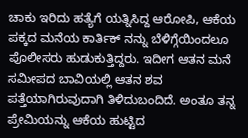ಚಾಕು ಇರಿದು ಹತ್ಯೆಗೆ ಯತ್ನಿಸಿದ್ದ ಆರೋಪಿ, ಆಕೆಯ ಪಕ್ಕದ ಮನೆಯ ಕಾರ್ತಿಕ್ ನನ್ನು ಬೆಳಿಗ್ಗೆಯಿಂದಲೂ ಪೊಲೀಸರು ಹುಡುಕುತ್ತಿದ್ದರು. ಇದೀಗ ಆತನ ಮನೆ ಸಮೀಪದ ಬಾವಿಯಲ್ಲಿ ಆತನ ಶವ ಪತ್ತೆಯಾಗಿರುವುದಾಗಿ ತಿಳಿದುಬಂದಿದೆ. ಅಂತೂ ತನ್ನ ಪ್ರೇಮಿಯನ್ನು ಆಕೆಯ ಹುಟ್ಟಿದ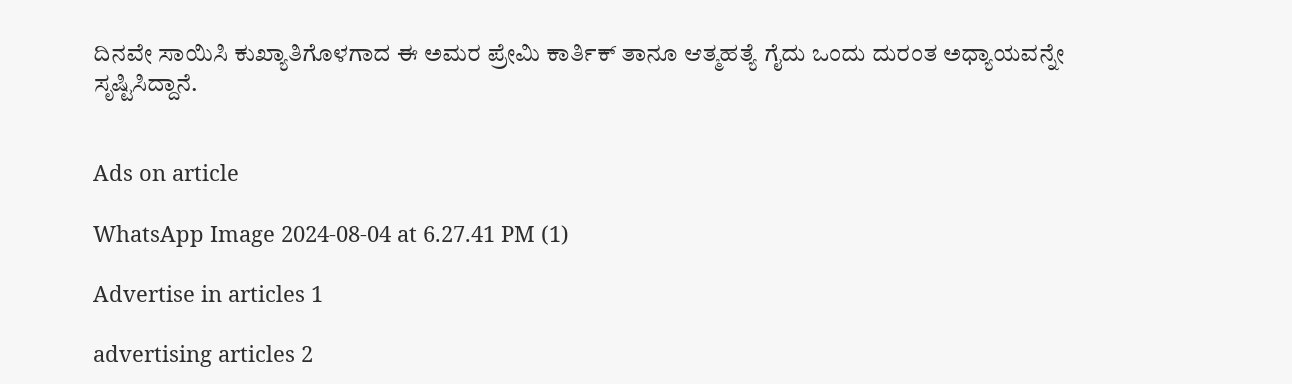ದಿನವೇ ಸಾಯಿಸಿ ಕುಖ್ಯಾತಿಗೊಳಗಾದ ಈ ಅಮರ ಪ್ರೇಮಿ ಕಾರ್ತಿಕ್ ತಾನೂ ಆತ್ಮಹತ್ಯೆ ಗೈದು ಒಂದು ದುರಂತ ಅಧ್ಯಾಯವನ್ನೇ ಸೃಷ್ಟಿಸಿದ್ದಾನೆ.


Ads on article

WhatsApp Image 2024-08-04 at 6.27.41 PM (1)

Advertise in articles 1

advertising articles 2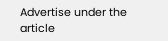Advertise under the article